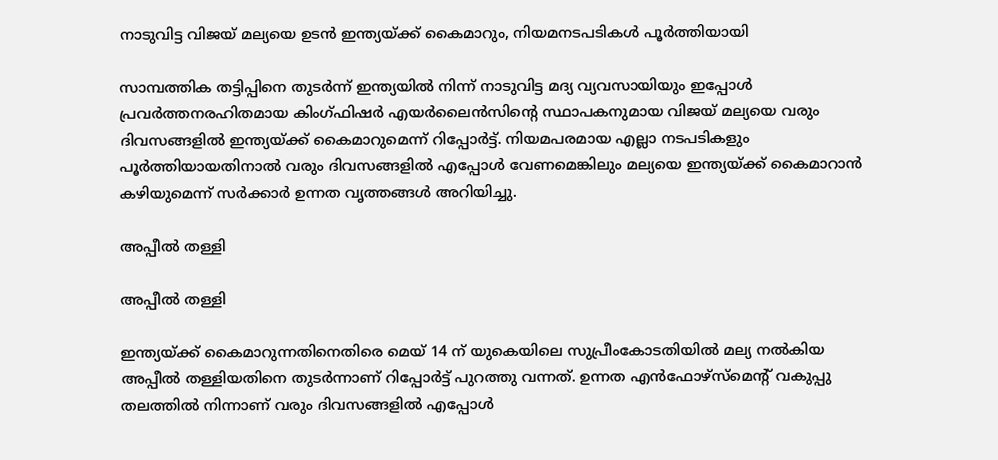നാടുവിട്ട വിജയ് മല്യയെ ഉടൻ ഇന്ത്യയ്ക്ക് കൈമാറും, നിയമനടപടികൾ പൂർത്തിയായി

സാമ്പത്തിക തട്ടിപ്പിനെ തുടർന്ന് ഇന്ത്യയിൽ നിന്ന് നാടുവിട്ട മദ്യ വ്യവസായിയും ഇപ്പോൾ പ്രവർത്തനരഹിതമായ കിംഗ്ഫിഷർ എയർലൈൻസിന്റെ സ്ഥാപകനുമായ വിജയ് മല്യയെ വരും ദിവസങ്ങളിൽ ഇന്ത്യയ്ക്ക് കൈമാറുമെന്ന് റിപ്പോർട്ട്. നിയമപരമായ എല്ലാ നടപടികളും പൂർത്തിയായതിനാൽ വരും ദിവസങ്ങളിൽ എപ്പോൾ വേണമെങ്കിലും മല്യയെ ഇന്ത്യയ്ക്ക് കൈമാറാൻ കഴിയുമെന്ന് സർക്കാർ ഉന്നത വൃത്തങ്ങൾ അറിയിച്ചു.

അപ്പീൽ തള്ളി

അപ്പീൽ തള്ളി

ഇന്ത്യയ്ക്ക് കൈമാറുന്നതിനെതിരെ മെയ് 14 ന് യുകെയിലെ സുപ്രീംകോടതിയിൽ മല്യ നൽകിയ അപ്പീൽ തള്ളിയതിനെ തുടർന്നാണ് റിപ്പോർട്ട് പുറത്തു വന്നത്. ഉന്നത എൻഫോഴ്‌സ്‌മെന്റ് വകുപ്പു തലത്തിൽ നിന്നാണ് വരും ദിവസങ്ങളിൽ എപ്പോൾ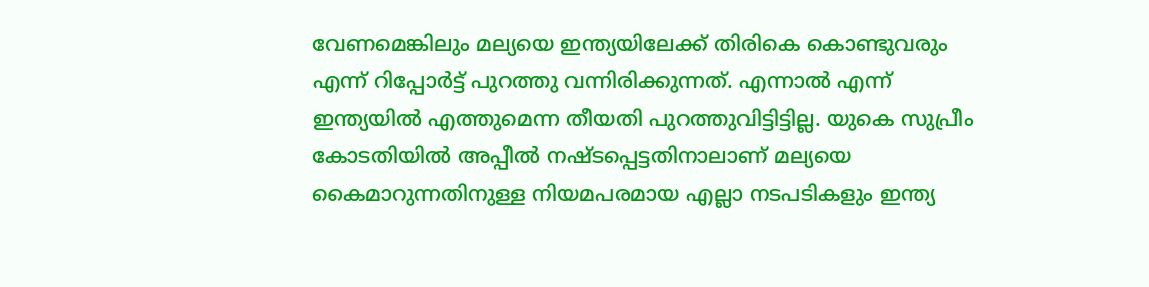വേണമെങ്കിലും മല്യയെ ഇന്ത്യയിലേക്ക് തിരികെ കൊണ്ടുവരും എന്ന് റിപ്പോർട്ട് പുറത്തു വന്നിരിക്കുന്നത്. എന്നാൽ എന്ന് ഇന്ത്യയിൽ എത്തുമെന്ന തീയതി പുറത്തുവിട്ടിട്ടില്ല. യുകെ സുപ്രീം കോടതിയിൽ അപ്പീൽ നഷ്ടപ്പെട്ടതിനാലാണ് മല്യയെ കൈമാറുന്നതിനുള്ള നിയമപരമായ എല്ലാ നടപടികളും ഇന്ത്യ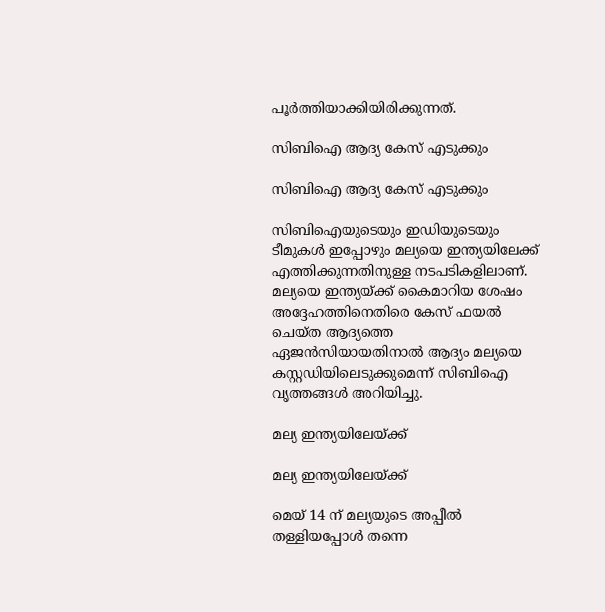പൂർത്തിയാക്കിയിരിക്കുന്നത്.

സിബിഐ ആദ്യ കേസ് എടുക്കും

സിബിഐ ആദ്യ കേസ് എടുക്കും

സിബിഐയുടെയും ഇഡിയുടെയും ടീമുകൾ ഇപ്പോഴും മല്യയെ ഇന്ത്യയിലേക്ക് എത്തിക്കുന്നതിനുള്ള നടപടികളിലാണ്. മല്യയെ ഇന്ത്യയ്ക്ക് കൈമാറിയ ശേഷം അദ്ദേഹത്തിനെതിരെ കേസ് ഫയൽ ചെയ്ത ആദ്യത്തെ ഏജൻസിയായതിനാൽ ആദ്യം മല്യയെ കസ്റ്റഡിയിലെടുക്കുമെന്ന് സിബിഐ വൃത്തങ്ങൾ അറിയിച്ചു.

മല്യ ഇന്ത്യയിലേയ്ക്ക്

മല്യ ഇന്ത്യയിലേയ്ക്ക്

മെയ് 14 ന് മല്യയുടെ അപ്പീൽ തള്ളിയപ്പോൾ തന്നെ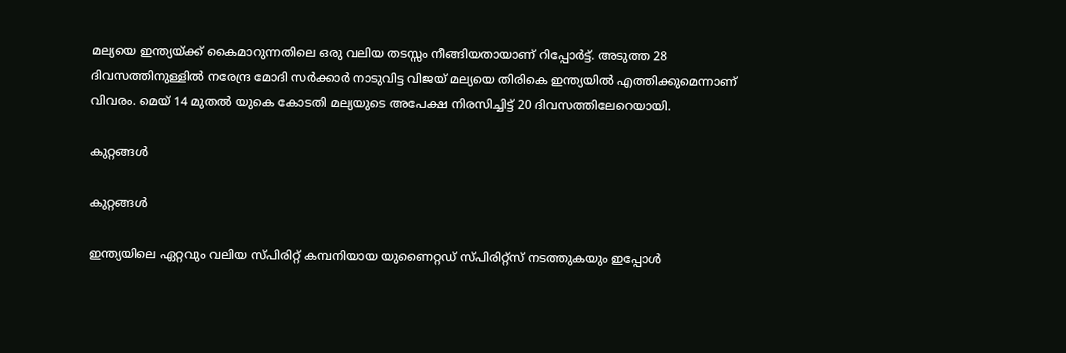മല്യയെ ഇന്ത്യയ്ക്ക് കൈമാറുന്നതിലെ ഒരു വലിയ തടസ്സം നീങ്ങിയതായാണ് റിപ്പോർട്ട്. അടുത്ത 28 ദിവസത്തിനുള്ളിൽ നരേന്ദ്ര മോദി സർക്കാർ നാടുവിട്ട വിജയ് മല്യയെ തിരികെ ഇന്ത്യയിൽ എത്തിക്കുമെന്നാണ് വിവരം. മെയ് 14 മുതൽ യുകെ കോടതി മല്യയുടെ അപേക്ഷ നിരസിച്ചിട്ട് 20 ദിവസത്തിലേറെയായി.

കുറ്റങ്ങൾ

കുറ്റങ്ങൾ

ഇന്ത്യയിലെ ഏറ്റവും വലിയ സ്പിരിറ്റ് കമ്പനിയായ യുണൈറ്റഡ് സ്പിരിറ്റ്സ് നടത്തുകയും ഇപ്പോൾ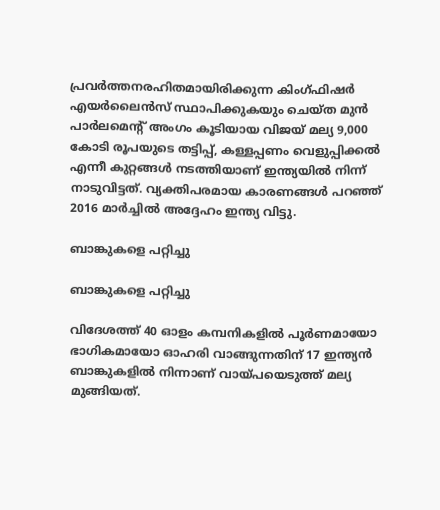പ്രവർത്തനരഹിതമായിരിക്കുന്ന കിംഗ്ഫിഷർ എയർലൈൻസ് സ്ഥാപിക്കുകയും ചെയ്ത മുൻ പാർലമെന്റ് അംഗം കൂടിയായ വിജയ് മല്യ 9,000 കോടി രൂപയുടെ തട്ടിപ്പ്, കള്ളപ്പണം വെളുപ്പിക്കൽ എന്നീ കുറ്റങ്ങൾ നടത്തിയാണ് ഇന്ത്യയിൽ നിന്ന് നാടുവിട്ടത്. വ്യക്തിപരമായ കാരണങ്ങൾ പറഞ്ഞ് 2016 മാർച്ചിൽ അദ്ദേഹം ഇന്ത്യ വിട്ടു.

ബാങ്കുകളെ പറ്റിച്ചു

ബാങ്കുകളെ പറ്റിച്ചു

വിദേശത്ത് 40 ഓളം കമ്പനികളിൽ പൂർണമായോ ഭാഗികമായോ ഓഹരി വാങ്ങുന്നതിന് 17 ഇന്ത്യൻ ബാങ്കുകളിൽ നിന്നാണ് വായ്പയെടുത്ത് മല്യ മുങ്ങിയത്.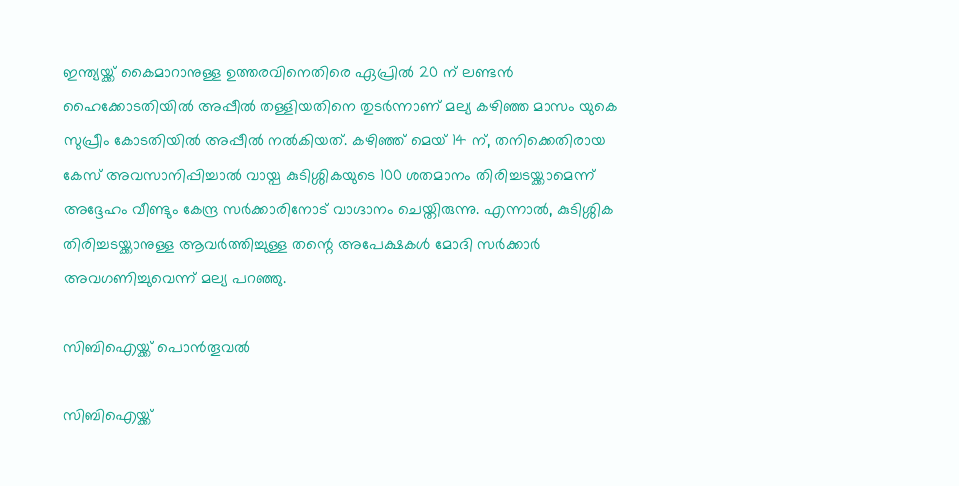ഇന്ത്യയ്ക്ക് കൈമാറാനുള്ള ഉത്തരവിനെതിരെ ഏപ്രിൽ 20 ന് ലണ്ടൻ ഹൈക്കോടതിയിൽ അപ്പീൽ തള്ളിയതിനെ തുടർന്നാണ് മല്യ കഴിഞ്ഞ മാസം യുകെ സുപ്രീം കോടതിയിൽ അപ്പീൽ നൽകിയത്. കഴിഞ്ഞ് മെയ് 14 ന്, തനിക്കെതിരായ കേസ് അവസാനിപ്പിച്ചാൽ വായ്പ കുടിശ്ശികയുടെ 100 ശതമാനം തിരിച്ചടയ്ക്കാമെന്ന് അദ്ദേഹം വീണ്ടും കേന്ദ്ര സർക്കാരിനോട് വാഗ്ദാനം ചെയ്തിരുന്നു. എന്നാൽ, കുടിശ്ശിക തിരിച്ചടയ്ക്കാനുള്ള ആവർത്തിച്ചുള്ള തന്റെ അപേക്ഷകൾ മോദി സർക്കാർ അവഗണിച്ചുവെന്ന് മല്യ പറഞ്ഞു.

സിബിഐയ്ക്ക് പൊൻതൂവൽ

സിബിഐയ്ക്ക്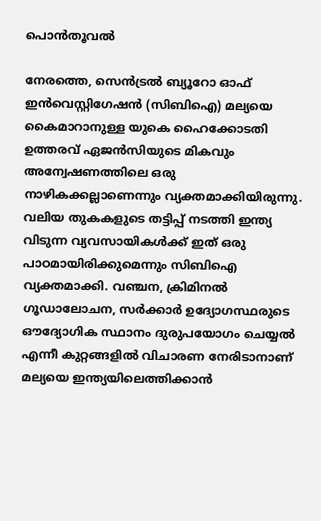പൊൻതൂവൽ

നേരത്തെ, സെൻട്രൽ ബ്യൂറോ ഓഫ് ഇൻവെസ്റ്റിഗേഷൻ (സിബിഐ) മല്യയെ കൈമാറാനുള്ള യുകെ ഹൈക്കോടതി ഉത്തരവ് ഏജൻസിയുടെ മികവും അന്വേഷണത്തിലെ ഒരു നാഴികക്കല്ലാണെന്നും വ്യക്തമാക്കിയിരുന്നു. വലിയ തുകകളുടെ തട്ടിപ്പ് നടത്തി ഇന്ത്യ വിടുന്ന വ്യവസായികൾക്ക് ഇത് ഒരു പാഠമായിരിക്കുമെന്നും സിബിഐ വ്യക്തമാക്കി. വഞ്ചന, ക്രിമിനൽ ഗൂഡാലോചന, സർക്കാർ ഉദ്യോഗസ്ഥരുടെ ഔദ്യോഗിക സ്ഥാനം ദുരുപയോഗം ചെയ്യൽ എന്നീ കുറ്റങ്ങളിൽ വിചാരണ നേരിടാനാണ് മല്യയെ ഇന്ത്യയിലെത്തിക്കാൻ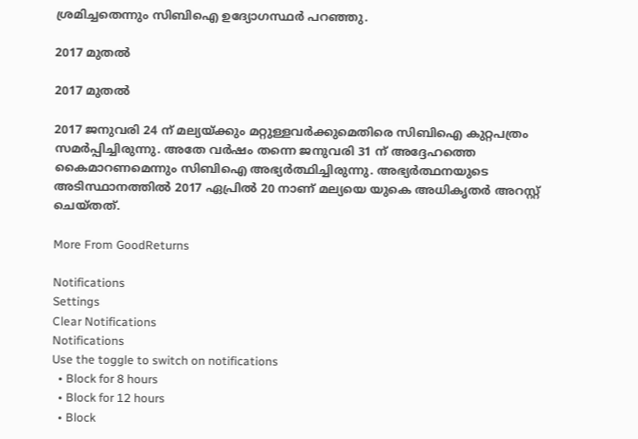ശ്രമിച്ചതെന്നും സിബിഐ ഉദ്യോഗസ്ഥർ പറഞ്ഞു.

2017 മുതൽ

2017 മുതൽ

2017 ജനുവരി 24 ന് മല്യയ്ക്കും മറ്റുള്ളവർക്കുമെതിരെ സിബിഐ കുറ്റപത്രം സമർപ്പിച്ചിരുന്നു. അതേ വർഷം തന്നെ ജനുവരി 31 ന് അദ്ദേഹത്തെ കൈമാറണമെന്നും സിബിഐ അഭ്യർത്ഥിച്ചിരുന്നു. അഭ്യർത്ഥനയുടെ അടിസ്ഥാനത്തിൽ 2017 ഏപ്രിൽ 20 നാണ് മല്യയെ യുകെ അധികൃതർ അറസ്റ്റ് ചെയ്തത്.

More From GoodReturns

Notifications
Settings
Clear Notifications
Notifications
Use the toggle to switch on notifications
  • Block for 8 hours
  • Block for 12 hours
  • Block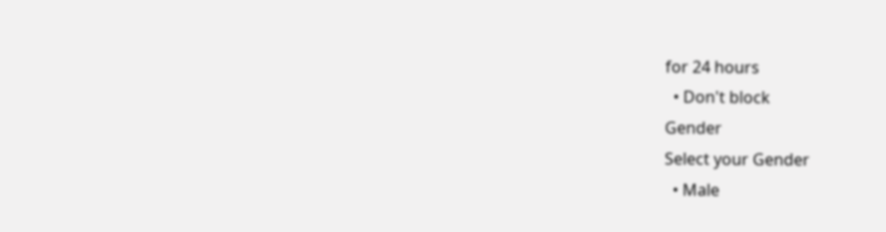for 24 hours
  • Don't block
Gender
Select your Gender
  • Male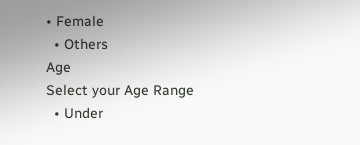• Female
  • Others
Age
Select your Age Range
  • Under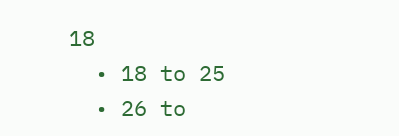18
  • 18 to 25
  • 26 to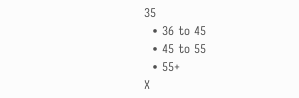35
  • 36 to 45
  • 45 to 55
  • 55+
X